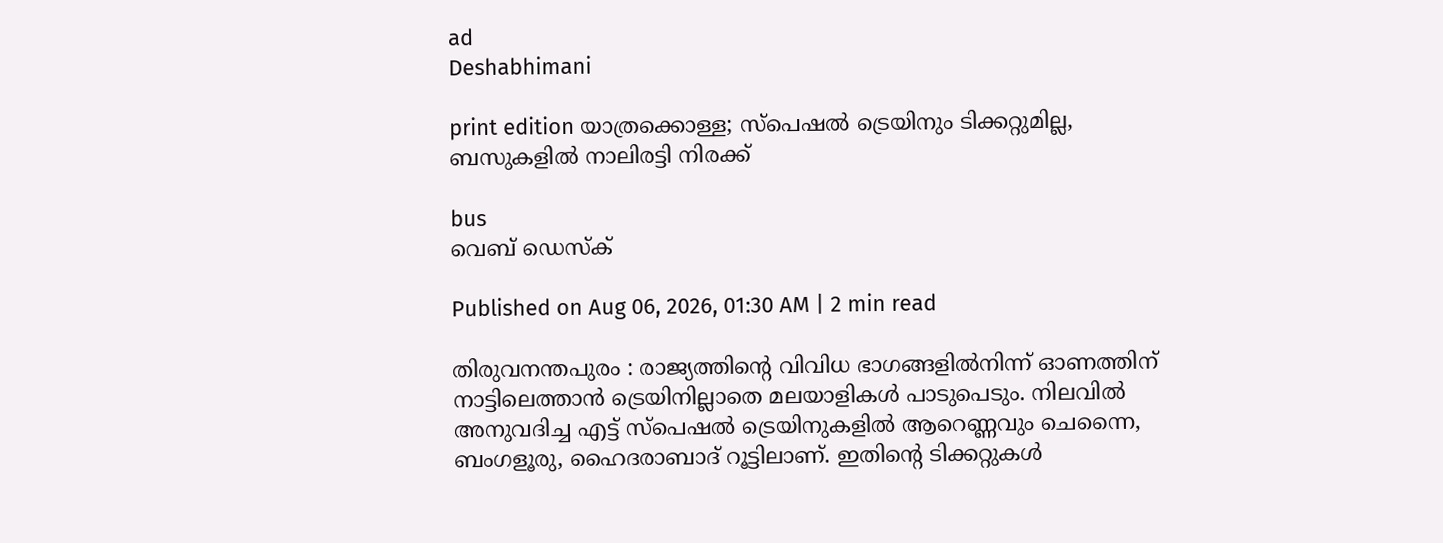ad
Deshabhimani

print edition യാത്രക്കൊള്ള; സ്പെഷൽ ട്രെയിനും ടിക്കറ്റുമില്ല, ബസുകളിൽ നാലിരട്ടി നിരക്ക്

bus
വെബ് ഡെസ്ക്

Published on Aug 06, 2026, 01:30 AM | 2 min read

തിരുവനന്തപുരം : രാജ്യത്തിന്റെ വിവിധ ഭാഗങ്ങളിൽനിന്ന് ഓണത്തിന്‌ നാട്ടിലെത്താൻ ട്രെയിനില്ലാതെ മലയാളികൾ പാടുപെടും. നിലവിൽ അനുവദിച്ച എട്ട് സ്‌പെഷൽ ട്രെയിനുകളിൽ ആറെണ്ണവും ചെന്നൈ, ബംഗളൂരു, ഹൈദരാബാദ് റൂട്ടിലാണ്. ഇതിന്റെ ടിക്കറ്റുകൾ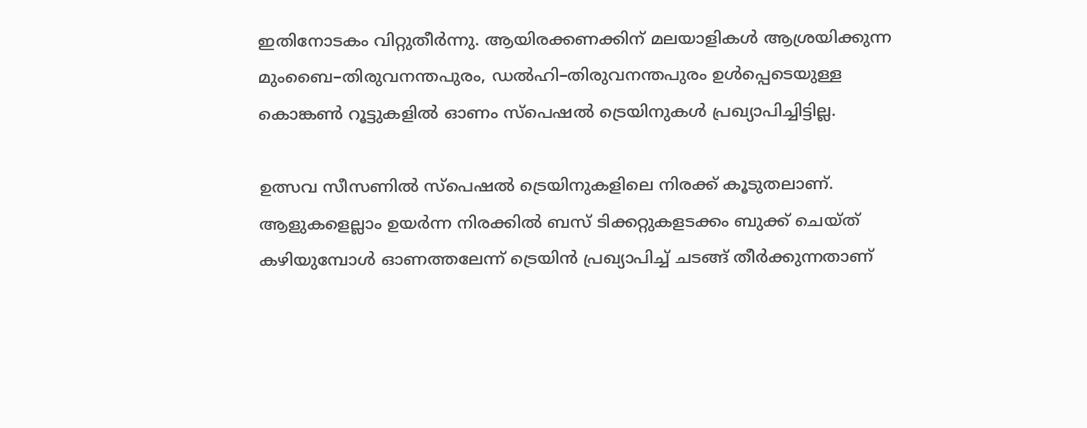ഇതിനോടകം വിറ്റുതീർന്നു. ആയിരക്കണക്കിന് മലയാളികൾ ആശ്രയിക്കുന്ന മുംബൈ–തിരുവനന്തപുരം, ഡൽഹി–തിരുവനന്തപുരം ഉൾപ്പെടെയുള്ള കൊങ്കൺ റൂട്ടുകളിൽ ഓണം സ്‌പെഷൽ ട്രെയിനുകൾ പ്രഖ്യാപിച്ചിട്ടില്ല.

ഉത്സവ സീസണിൽ സ്‌പെഷൽ ട്രെയിനുകളിലെ നിരക്ക് കൂടുതലാണ്‌. ആളുകളെല്ലാം ഉയർന്ന നിരക്കിൽ ബസ് ടിക്കറ്റുകളടക്കം ബുക്ക് ചെയ്ത് കഴിയുമ്പോൾ ഓണത്തലേന്ന്‌ ട്രെയിൻ പ്രഖ്യാപിച്ച്‌ ചടങ്ങ്‌ തീർക്കുന്നതാണ്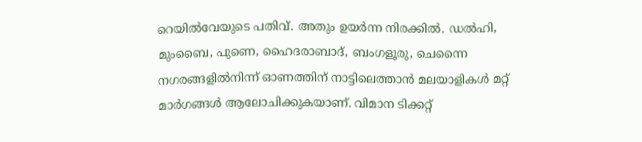റെയിൽവേയുടെ പതിവ്. അതും ഉയർന്ന നിരക്കിൽ. ഡൽഹി, മുംബൈ, പുണെ, ഹൈദരാബാദ്‌, ബംഗളൂരു, ചെന്നൈ നഗരങ്ങളിൽനിന്ന്‌ ഓണത്തിന്‌ നാട്ടിലെത്താൻ മലയാളികൾ മറ്റ്‌ മാർഗങ്ങൾ ആലോചിക്കുകയാണ്‌. വിമാന ടിക്കറ്റ്‌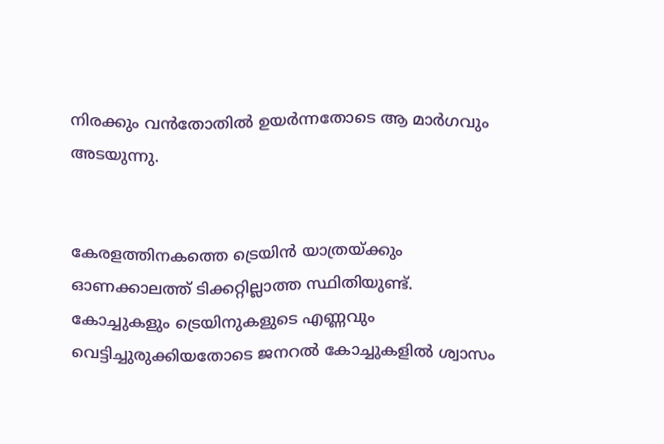നിരക്കും വൻതോതിൽ ഉയർന്നതോടെ ആ മാർഗവും അടയുന്നു.


കേരളത്തിനകത്തെ ട്രെയിൻ യാത്രയ്‌ക്കും ഓണക്കാലത്ത്‌ ടിക്കറ്റില്ലാത്ത സ്ഥിതിയുണ്ട്. കോച്ചുകളും ട്രെയിനുകളുടെ എണ്ണവും വെട്ടിച്ചുരുക്കിയതോടെ ജനറൽ കോച്ചുകളിൽ ശ്വാസം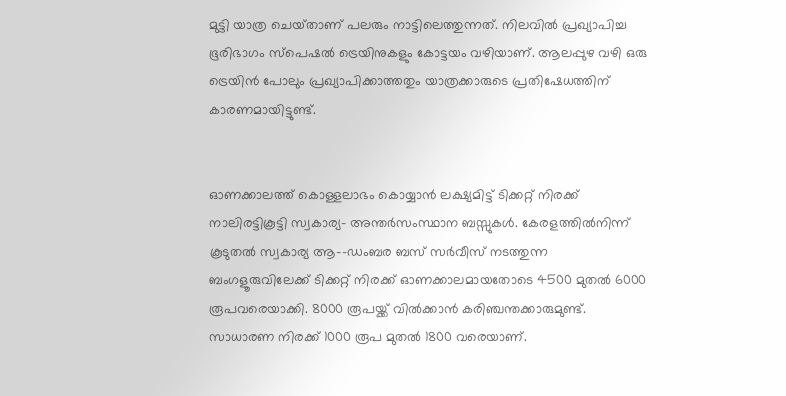മുട്ടി യാത്ര ചെയ്‌താണ്‌ പലരും നാട്ടിലെത്തുന്നത്‌. നിലവിൽ പ്രഖ്യാപിച്ച ഭൂരിഭാഗം സ്‌പെഷൽ ട്രെയിനുകളും കോട്ടയം വഴിയാണ്. ആലപ്പുഴ വഴി ഒരു ട്രെയിൻ പോലും പ്രഖ്യാപിക്കാത്തതും യാത്രക്കാരുടെ പ്രതിഷേധത്തിന് കാരണമായിട്ടുണ്ട്.


ഓണക്കാലത്ത്‌ കൊള്ളലാഭം കൊയ്യാൻ ലക്ഷ്യമിട്ട്‌ ടിക്കറ്റ് നിരക്ക് നാലിരട്ടികൂട്ടി സ്വകാര്യ– അന്തർസംസ്ഥാന ബസ്സുകൾ. കേരളത്തിൽനിന്ന്‌ കൂടുതൽ സ്വകാര്യ ആ--ഡംബര ബസ്‌ സർവീസ്‌ നടത്തുന്ന ബംഗളൂരുവിലേക്ക്‌ ടിക്കറ്റ്‌ നിരക്ക്‌ ഓണക്കാലമായതോടെ 4500 മുതൽ 6000 രൂപവരെയാക്കി. 8000 രൂപയ്ക്ക് വിൽക്കാൻ കരിഞ്ചന്തക്കാരുമുണ്ട്. സാധാരണ നിരക്ക്‌ 1000 രൂപ മുതൽ 1800 വരെയാണ്.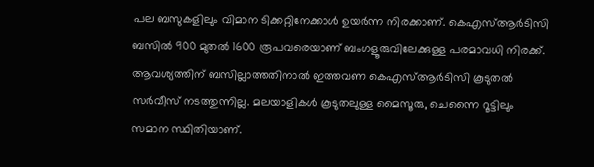പല ബസുകളിലും വിമാന ടിക്കറ്റിനേക്കാൾ ഉയർന്ന നിരക്കാണ്. കെഎസ്ആർടിസി ബസിൽ 900 മുതൽ 1600 രൂപവരെയാണ് ബംഗളൂരുവിലേക്കുള്ള പരമാവധി നിരക്ക്. ആവശ്യത്തിന് ബസില്ലാത്തതിനാൽ ഇത്തവണ കെഎസ്ആർടിസി കൂടുതൽ സർവീസ് നടത്തുന്നില്ല. മലയാളികൾ കൂടുതലുള്ള മൈസൂരു, ചെന്നൈ റൂട്ടിലും സമാന സ്ഥിതിയാണ്.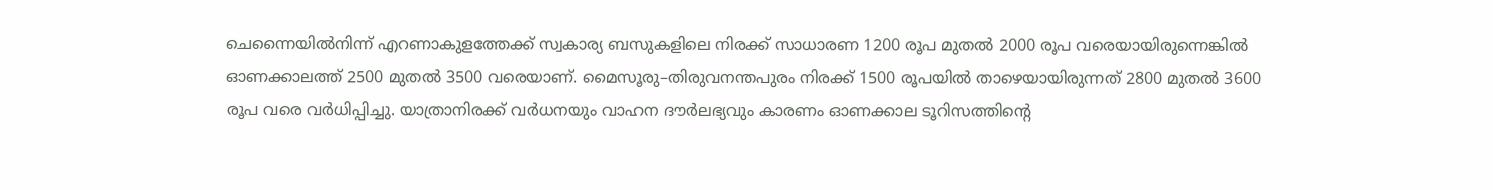ചെന്നൈയിൽനിന്ന് എറണാകുളത്തേക്ക് സ്വകാര്യ ബസുകളിലെ നിരക്ക് സാധാരണ 1200 രൂപ മുതൽ 2000 രൂപ വരെയായിരുന്നെങ്കിൽ ഓണക്കാലത്ത് 2500 മുതൽ 3500 വരെയാണ്. മൈസൂരു–തിരുവനന്തപുരം നിരക്ക് 1500 രൂപയിൽ താഴെയായിരുന്നത്‌ 2800 മുതൽ 3600 രൂപ വരെ വർധിപ്പിച്ചു. യാത്രാനിരക്ക്‌ വർധനയും വാഹന ദ‍ൗർലഭ്യവും കാരണം ഓണക്കാല ടൂറിസത്തിന്റെ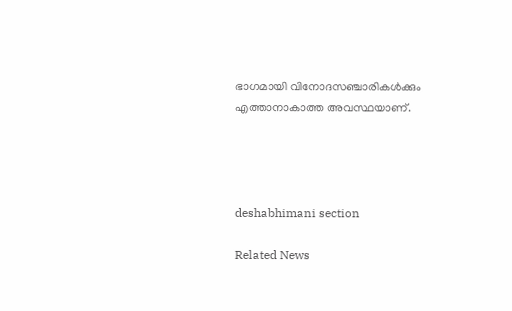ഭാഗമായി വിനോദസഞ്ചാരികൾക്കും എത്താനാകാത്ത അവസ്ഥയാണ്‌.




deshabhimani section

Related News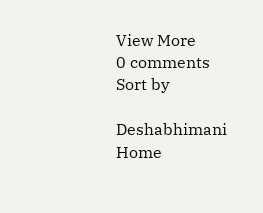View More
0 comments
Sort by

Deshabhimani
Home